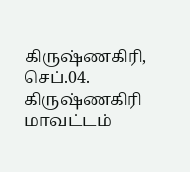கிருஷ்ணகிரி, செப்.04.
கிருஷ்ணகிரி மாவட்டம்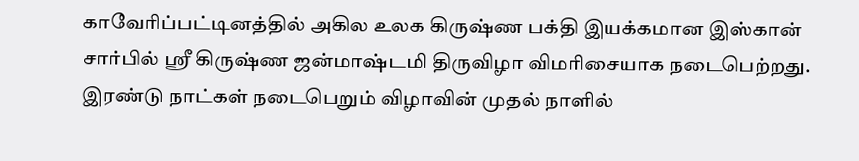காவேரிப்பட்டினத்தில் அகில உலக கிருஷ்ண பக்தி இயக்கமான இஸ்கான் சார்பில் ஸ்ரீ கிருஷ்ண ஜன்மாஷ்டமி திருவிழா விமரிசையாக நடைபெற்றது. இரண்டு நாட்கள் நடைபெறும் விழாவின் முதல் நாளில்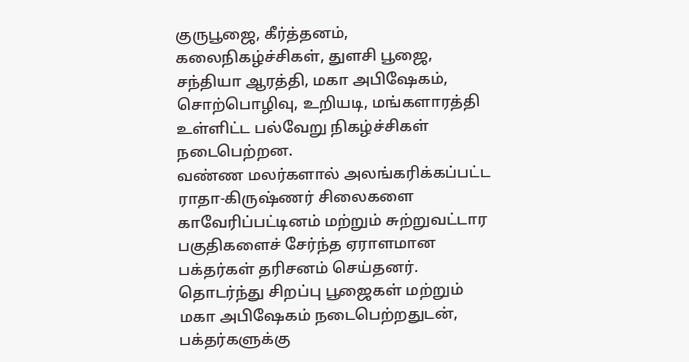குருபூஜை, கீர்த்தனம், கலைநிகழ்ச்சிகள், துளசி பூஜை, சந்தியா ஆரத்தி, மகா அபிஷேகம், சொற்பொழிவு, உறியடி, மங்களாரத்தி உள்ளிட்ட பல்வேறு நிகழ்ச்சிகள் நடைபெற்றன.
வண்ண மலர்களால் அலங்கரிக்கப்பட்ட ராதா-கிருஷ்ணர் சிலைகளை காவேரிப்பட்டினம் மற்றும் சுற்றுவட்டார பகுதிகளைச் சேர்ந்த ஏராளமான பக்தர்கள் தரிசனம் செய்தனர். தொடர்ந்து சிறப்பு பூஜைகள் மற்றும் மகா அபிஷேகம் நடைபெற்றதுடன், பக்தர்களுக்கு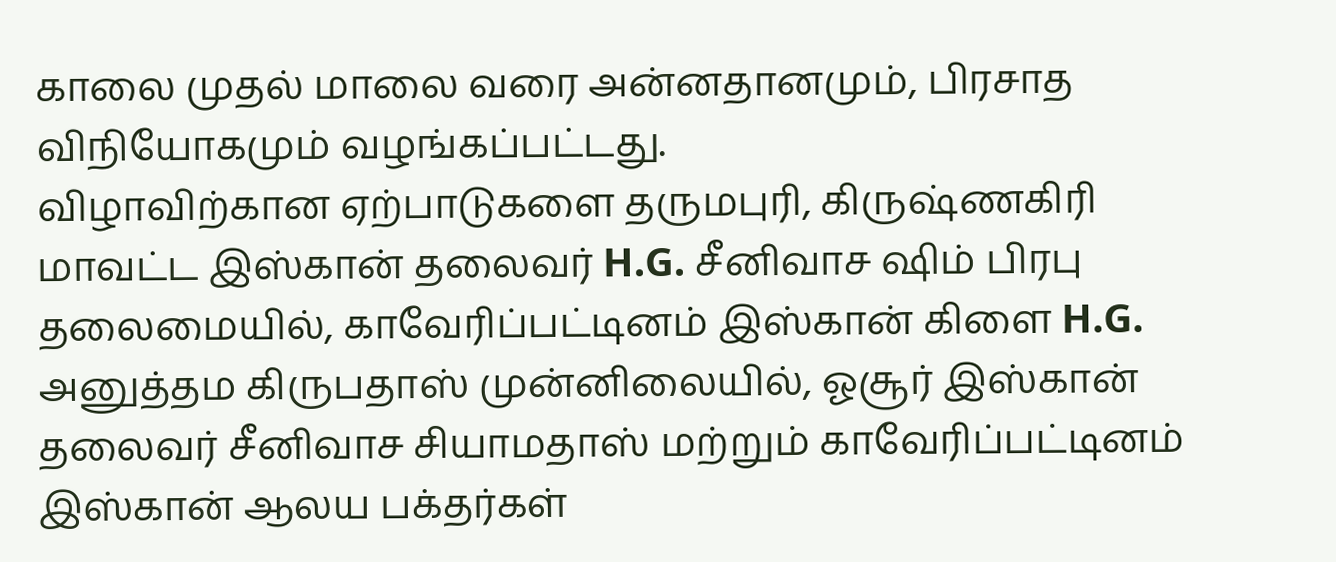காலை முதல் மாலை வரை அன்னதானமும், பிரசாத விநியோகமும் வழங்கப்பட்டது.
விழாவிற்கான ஏற்பாடுகளை தருமபுரி, கிருஷ்ணகிரி மாவட்ட இஸ்கான் தலைவர் H.G. சீனிவாச ஷிம் பிரபு தலைமையில், காவேரிப்பட்டினம் இஸ்கான் கிளை H.G. அனுத்தம கிருபதாஸ் முன்னிலையில், ஓசூர் இஸ்கான் தலைவர் சீனிவாச சியாமதாஸ் மற்றும் காவேரிப்பட்டினம் இஸ்கான் ஆலய பக்தர்கள்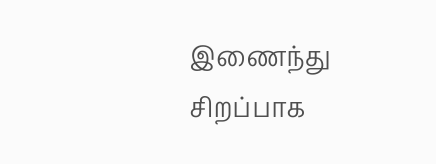இணைந்து சிறப்பாக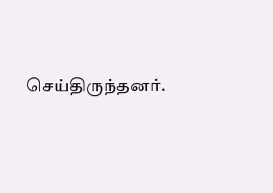செய்திருந்தனர்.